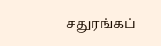சதுரங்கப்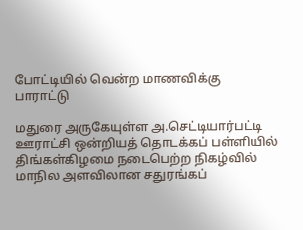போட்டியில் வென்ற மாணவிக்கு பாராட்டு

மதுரை அருகேயுள்ள அ.செட்டியார்பட்டி ஊராட்சி ஒன்றியத் தொடக்கப் பள்ளியில் திங்கள்கிழமை நடைபெற்ற நிகழ்வில் மாநில அளவிலான சதுரங்கப்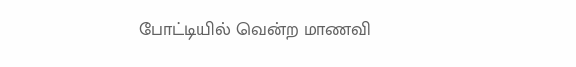போட்டியில் வென்ற மாணவி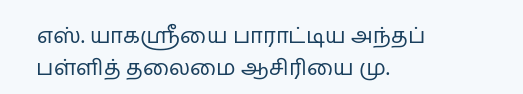எஸ். யாகஸ்ரீயை பாராட்டிய அந்தப் பள்ளித் தலைமை ஆசிரியை மு.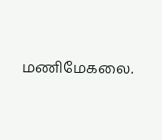மணிமேகலை.